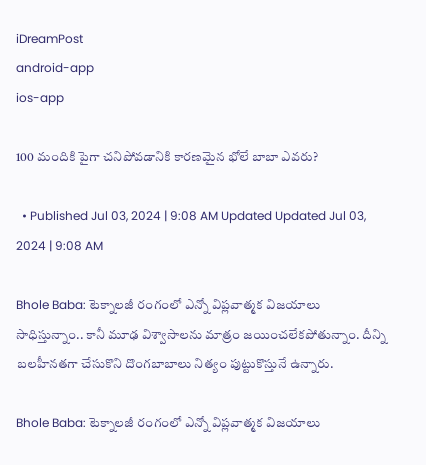iDreamPost
android-app
ios-app

100 మందికి పైగా చనిపోవడానికి కారణమైన భోలే బాబా ఎవరు?

  • Published Jul 03, 2024 | 9:08 AM Updated Updated Jul 03, 2024 | 9:08 AM

Bhole Baba: టెక్నాలజీ రంగంలో ఎన్నో విప్లవాత్మక విజయాలు సాధిస్తున్నాం.. కానీ మూఢ విశ్వాసాలను మాత్రం జయించలేకపోతున్నాం. దీన్ని బలహీనతగా చేసుకొని దొంగబాబాలు నిత్యం పుట్టుకొస్తునే ఉన్నారు.

Bhole Baba: టెక్నాలజీ రంగంలో ఎన్నో విప్లవాత్మక విజయాలు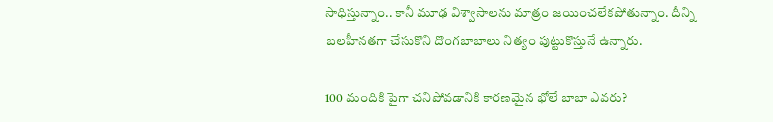సాధిస్తున్నాం.. కానీ మూఢ విశ్వాసాలను మాత్రం జయించలేకపోతున్నాం. దీన్ని బలహీనతగా చేసుకొని దొంగబాబాలు నిత్యం పుట్టుకొస్తునే ఉన్నారు.

100 మందికి పైగా చనిపోవడానికి కారణమైన భోలే బాబా ఎవరు?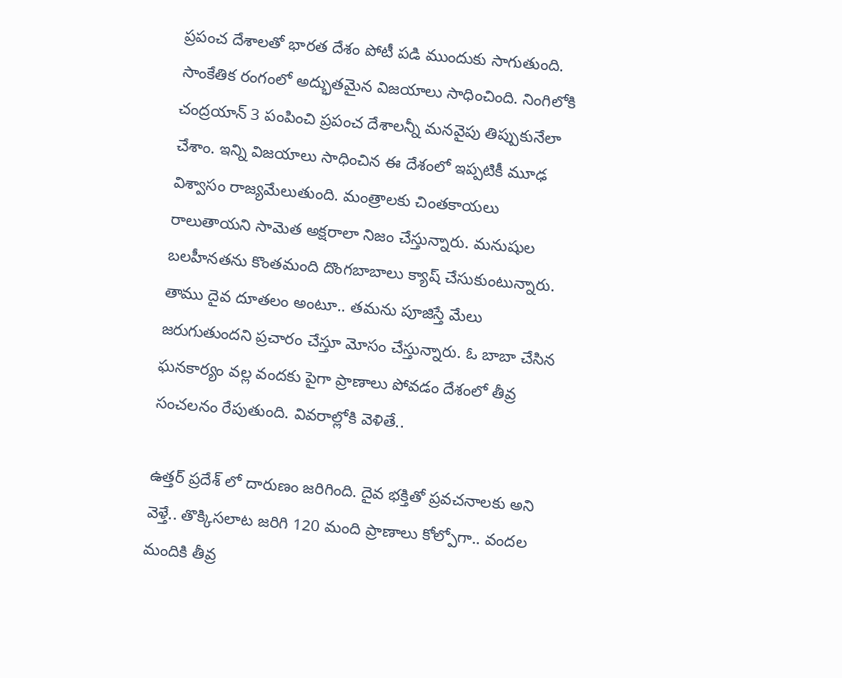ప్రపంచ దేశాలతో భారత దేశం పోటీ పడి ముందుకు సాగుతుంది. సాంకేతిక రంగంలో అద్భుతమైన విజయాలు సాధించింది. నింగిలోకి చంద్రయాన్ 3 పంపించి ప్రపంచ దేశాలన్నీ మనవైపు తిప్పుకునేలా చేశాం. ఇన్ని విజయాలు సాధించిన ఈ దేశంలో ఇప్పటికీ మూఢ విశ్వాసం రాజ్యమేలుతుంది. మంత్రాలకు చింతకాయలు రాలుతాయని సామెత అక్షరాలా నిజం చేస్తున్నారు. మనుషుల బలహీనతను కొంతమంది దొంగబాబాలు క్యాష్ చేసుకుంటున్నారు. తాము దైవ దూతలం అంటూ.. తమను పూజిస్తే మేలు జరుగుతుందని ప్రచారం చేస్తూ మోసం చేస్తున్నారు. ఓ బాబా చేసిన ఘనకార్యం వల్ల వందకు పైగా ప్రాణాలు పోవడం దేశంలో తీవ్ర సంచలనం రేపుతుంది. వివరాల్లోకి వెళితే..

ఉత్తర్ ప్రదేశ్ లో దారుణం జరిగింది. దైవ భక్తితో ప్రవచనాలకు అని వెళ్తే.. తొక్కిసలాట జరిగి 120 మంది ప్రాణాలు కోల్పోగా.. వందల మందికి తీవ్ర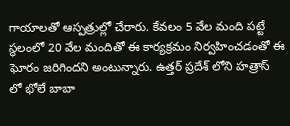గాయాలతో ఆస్పత్రుల్లో చేరారు. కేవలం 5 వేల మంది పట్టే స్థలంలో 20 వేల మందితో ఈ కార్యక్రమం నిర్వహించడంతో ఈ ఘోరం జరిగిందని అంటున్నారు. ఉత్తర్ ప్రదేశ్ లోని హత్రాస్ లో భోలే బాబా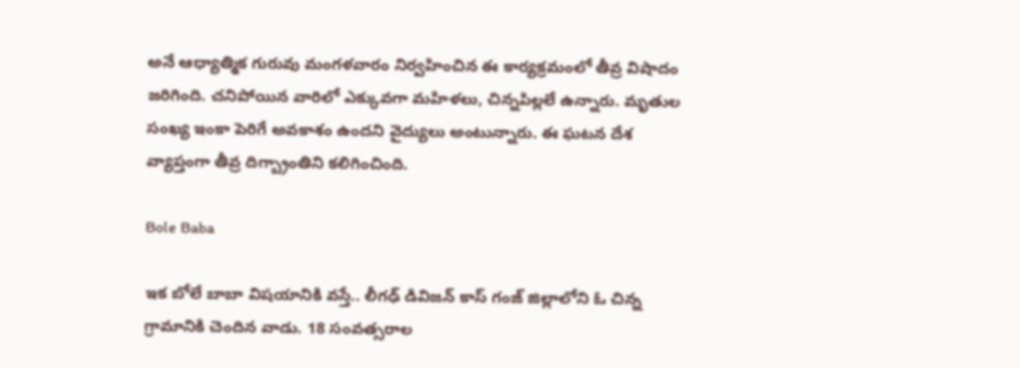అనే ఆధ్యాత్మిక గురువు మంగళవారం నిర్వహించిన ఈ కార్యక్రమంలో తీవ్ర విషాదం జరిగింది. చనిపోయిన వారిలో ఎక్కువగా మహిళలు, చిన్నపిల్లలే ఉన్నారు. మృతుల సంఖ్య ఇంకా పెరిగే అవకాశం ఉందని వైద్యులు అంటున్నారు. ఈ ఘటన దేశ వ్యాప్తంగా తీవ్ర దిగ్బ్రాంతిని కలిగించింది.

Bole Baba

ఇక బోలే బాబా విషయానికి వస్తే.. లీగఢ్ డివిజన్ కాస్ గంజ్ జిల్లాలోని ఓ చిన్న గ్రామానికి చెందిన వాడు. 18 సంవత్సరాల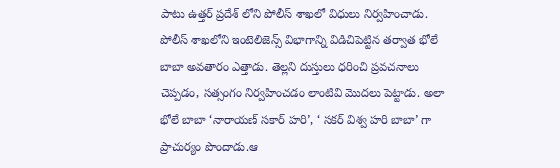పాటు ఉత్తర్ ప్రదేశ్ లోని పోలీస్ శాఖలో విధులు నిర్వహించాడు. పోలీస్ శాఖలోని ఇంటెలిజెన్స్ విభాగాన్ని విడిచిపెట్టిన తర్వాత భోలే బాబా అవతారం ఎత్తాడు. తెల్లని దుస్తులు ధరించి ప్రవచనాలు చెప్పడం, సత్సంగం నిర్వహించడం లాంటివి మొదలు పెట్టాడు. అలా భోలే బాబా ‘నారాయణ్ సకార్ హరి’, ‘ సకర్ విశ్వ హరి బాబా’ గా ప్రాచుర్యం పొందాడు.ఆ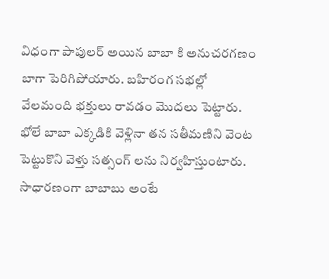విధంగా పాపులర్ అయిన బాబా కి అనుచరగణం బాగా పెరిగిపోయారు. బహిరంగ సభల్లో వేలమంది భక్తులు రావడం మొదలు పెట్టారు. భోలే బాబా ఎక్కడికి వెళ్లినా తన సతీమణిని వెంట పెట్టుకొని వెళ్తు సత్సంగ్ లను నిర్వహిస్తుంటారు. సాధారణంగా బాబాబు అంటే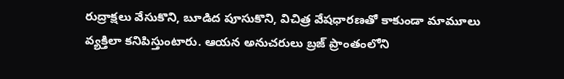రుద్రాక్షలు వేసుకొని, బూడిద పూసుకొని, విచిత్ర వేషధారణతో కాకుండా మామూలు వ్యక్తిలా కనిపిస్తుంటారు. ఆయన అనుచరులు బ్రజ్ ప్రాంతంలోని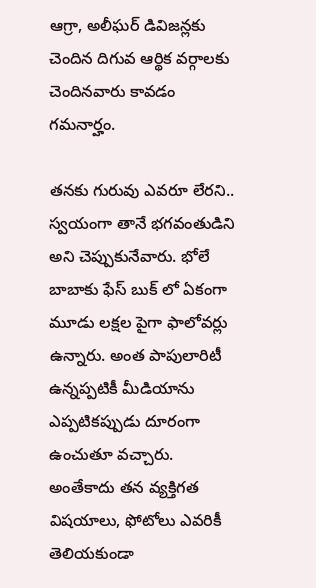ఆగ్రా, అలీఘర్ డివిజన్లకు చెందిన దిగువ ఆర్థిక వర్గాలకు చెందినవారు కావడం గమనార్హం.

తనకు గురువు ఎవరూ లేరని.. స్వయంగా తానే భగవంతుడిని అని చెప్పుకునేవారు. భోలే బాబాకు ఫేస్ బుక్ లో ఏకంగా మూడు లక్షల పైగా ఫాలోవర్లు ఉన్నారు. అంత పాపులారిటీ ఉన్నప్పటికీ మీడియాను ఎప్పటికప్పుడు దూరంగా ఉంచుతూ వచ్చారు. అంతేకాదు తన వ్యక్తిగత విషయాలు, ఫోటోలు ఎవరికీ తెలియకుండా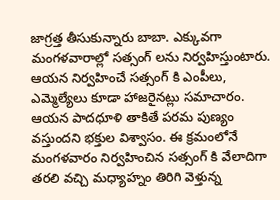జాగ్రత్త తీసుకున్నారు బాబా. ఎక్కువగా మంగళవారాల్లో సత్సంగ్ లను నిర్వహిస్తుంటారు. ఆయన నిర్వహించే సత్సంగ్ కి ఎంపీలు, ఎమ్మెల్యేలు కూడా హాజరైనట్లు సమాచారం. ఆయన పాదధూళి తాకితే పరమ పుణ్యం వస్తుందని భక్తుల విశ్వాసం. ఈ క్రమంలోనే మంగళవారం నిర్వహించిన సత్సంగ్ కి వేలాదిగా తరలి వచ్చి మధ్యాహ్నం తిరిగి వెళ్తున్న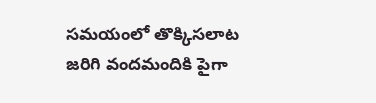సమయంలో తొక్కిసలాట జరిగి వందమందికి పైగా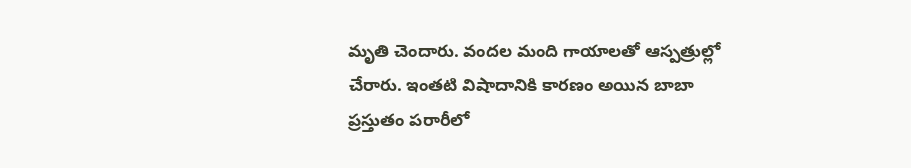మృతి చెందారు. వందల మంది గాయాలతో ఆస్పత్రుల్లో చేరారు. ఇంతటి విషాదానికి కారణం అయిన బాబా ప్రస్తుతం పరారీలో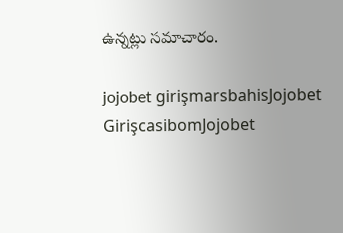ఉన్నట్లు సమాచారం.

jojobet girişmarsbahisJojobet GirişcasibomJojobet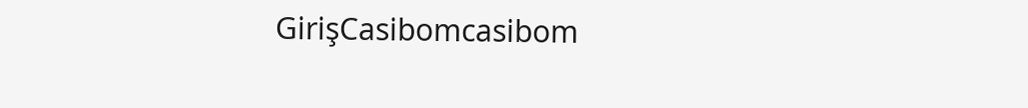GirişCasibomcasibom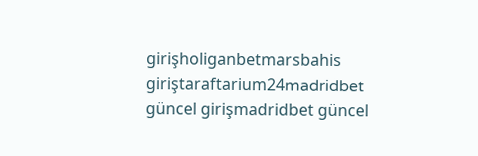girişholiganbetmarsbahis giriştaraftarium24madridbet güncel girişmadridbet güncel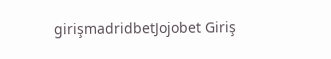girişmadridbetJojobet Giriş